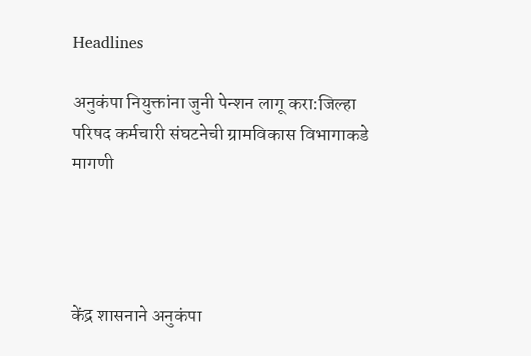Headlines

अनुकंपा नियुक्तांना जुनी पेन्शन लागू करा:जिल्हा परिषद कर्मचारी संघटनेची ग्रामविकास विभागाकडे मागणी




केंद्र शासनाने अनुकंपा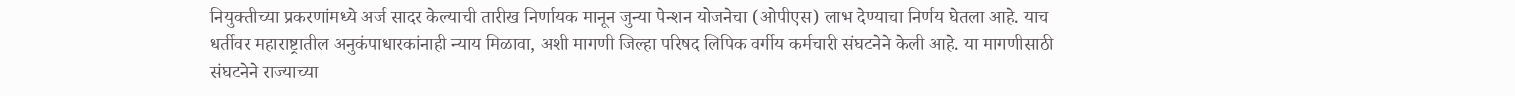नियुक्तीच्या प्रकरणांमध्ये अर्ज सादर केल्याची तारीख निर्णायक मानून जुन्या पेन्शन योजनेचा (ओपीएस) लाभ देण्याचा निर्णय घेतला आहे. याच धर्तीवर महाराष्ट्रातील अनुकंपाधारकांनाही न्याय मिळावा, अशी मागणी जिल्हा परिषद लिपिक वर्गीय कर्मचारी संघटनेने केली आहे. या मागणीसाठी संघटनेने राज्याच्या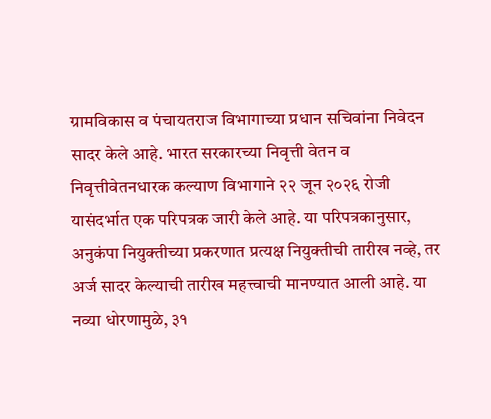ग्रामविकास व पंचायतराज विभागाच्या प्रधान सचिवांना निवेदन सादर केले आहे. भारत सरकारच्या निवृत्ती वेतन व निवृत्तीवेतनधारक कल्याण विभागाने २२ जून २०२६ रोजी यासंदर्भात एक परिपत्रक जारी केले आहे. या परिपत्रकानुसार, अनुकंपा नियुक्तीच्या प्रकरणात प्रत्यक्ष नियुक्तीची तारीख नव्हे, तर अर्ज सादर केल्याची तारीख महत्त्वाची मानण्यात आली आहे. या नव्या धोरणामुळे, ३१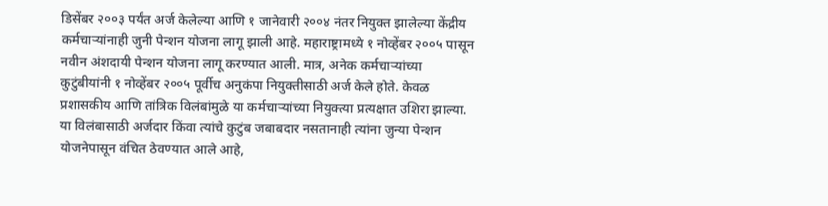डिसेंबर २००३ पर्यंत अर्ज केलेल्या आणि १ जानेवारी २००४ नंतर नियुक्त झालेल्या केंद्रीय कर्मचाऱ्यांनाही जुनी पेन्शन योजना लागू झाली आहे. महाराष्ट्रामध्ये १ नोव्हेंबर २००५ पासून नवीन अंशदायी पेन्शन योजना लागू करण्यात आली. मात्र, अनेक कर्मचाऱ्यांच्या कुटुंबीयांनी १ नोव्हेंबर २००५ पूर्वीच अनुकंपा नियुक्तीसाठी अर्ज केले होते. केवळ प्रशासकीय आणि तांत्रिक विलंबांमुळे या कर्मचाऱ्यांच्या नियुक्त्या प्रत्यक्षात उशिरा झाल्या. या विलंबासाठी अर्जदार किंवा त्यांचे कुटुंब जबाबदार नसतानाही त्यांना जुन्या पेन्शन योजनेपासून वंचित ठेवण्यात आले आहे,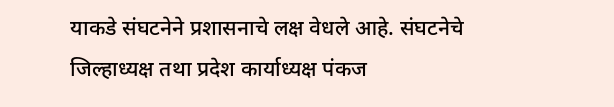याकडे संघटनेने प्रशासनाचे लक्ष वेधले आहे. संघटनेचे जिल्हाध्यक्ष तथा प्रदेश कार्याध्यक्ष पंकज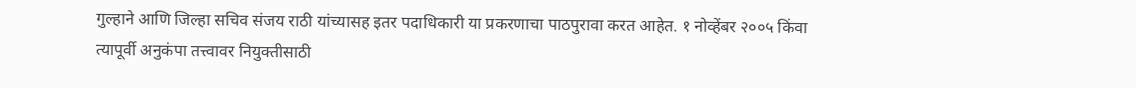गुल्हाने आणि जिल्हा सचिव संजय राठी यांच्यासह इतर पदाधिकारी या प्रकरणाचा पाठपुरावा करत आहेत. १ नोव्हेंबर २००५ किंवा त्यापूर्वी अनुकंपा तत्त्वावर नियुक्तीसाठी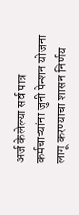अर्ज केलेल्या सर्व पात्र कर्मचाऱ्यांना जुनी पेन्शन योजना लागू करण्याचा शासन निर्णय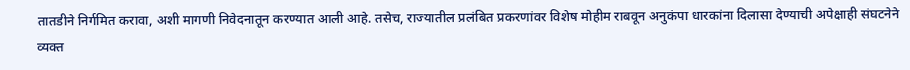तातडीने निर्गमित करावा, अशी मागणी निवेदनातून करण्यात आली आहे. तसेच, राज्यातील प्रलंबित प्रकरणांवर विशेष मोहीम राबवून अनुकंपा धारकांना दिलासा देण्याची अपेक्षाही संघटनेने व्यक्त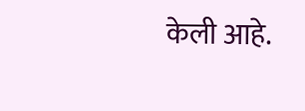केली आहे.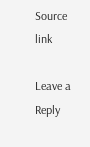Source link

Leave a Reply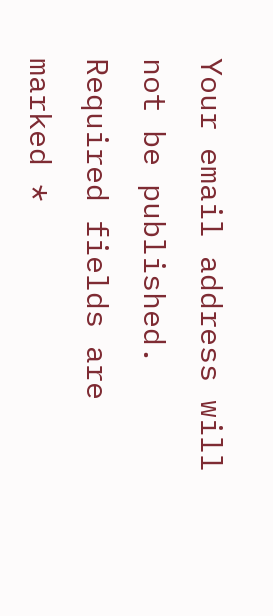Your email address will not be published. Required fields are marked *